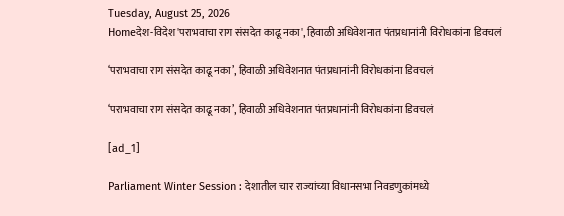Tuesday, August 25, 2026
Homeदेश-विदेश'पराभवाचा राग संसदेत काढू नका', हिवाळी अधिवेशनात पंतप्रधानांनी विरोधकांना डिवचलं

‘पराभवाचा राग संसदेत काढू नका’, हिवाळी अधिवेशनात पंतप्रधानांनी विरोधकांना डिवचलं

‘पराभवाचा राग संसदेत काढू नका’, हिवाळी अधिवेशनात पंतप्रधानांनी विरोधकांना डिवचलं

[ad_1]

Parliament Winter Session : देशातील चार राज्यांच्या विधानसभा निवडणुकांमध्ये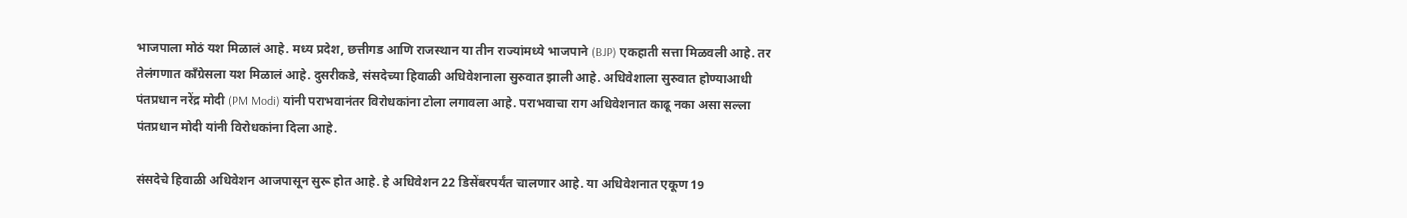भाजपाला मोठं यश मिळालं आहे. मध्य प्रदेश, छत्तीगड आणि राजस्थान या तीन राज्यांमध्ये भाजपाने (BJP) एकहाती सत्ता मिळवली आहे. तर तेलंगणात काँग्रेसला यश मिळालं आहे. दुसरीकडे, संसदेच्या हिवाळी अधिवेशनाला सुरुवात झाली आहे. अधिवेशाला सुरुवात होण्याआधी पंतप्रधान नरेंद्र मोदी (PM Modi) यांनी पराभवानंतर विरोधकांना टोला लगावला आहे. पराभवाचा राग अधिवेशनात काढू नका असा सल्ला पंतप्रधान मोदी यांनी विरोधकांना दिला आहे.

संसदेचे हिवाळी अधिवेशन आजपासून सुरू होत आहे. हे अधिवेशन 22 डिसेंबरपर्यंत चालणार आहे. या अधिवेशनात एकूण 19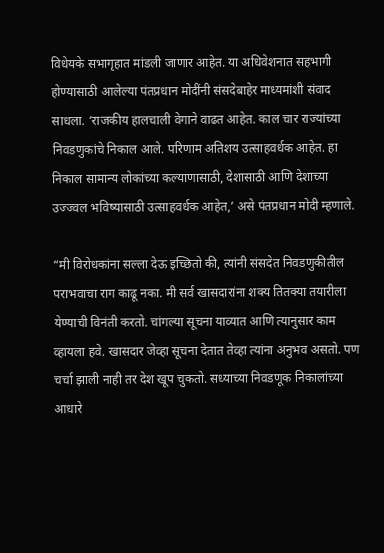विधेयके सभागृहात मांडली जाणार आहेत. या अधिवेशनात सहभागी होण्यासाठी आलेल्या पंतप्रधान मोदींनी संसदेबाहेर माध्यमांशी संवाद साधला. ‘राजकीय हालचाली वेगाने वाढत आहेत. काल चार राज्यांच्या निवडणुकांचे निकाल आले. परिणाम अतिशय उत्साहवर्धक आहेत. हा निकाल सामान्य लोकांच्या कल्याणासाठी, देशासाठी आणि देशाच्या उज्ज्वल भविष्यासाठी उत्साहवर्धक आहेत,’ असे पंतप्रधान मोदी म्हणाले.

“मी विरोधकांना सल्ला देऊ इच्छितो की, त्यांनी संसदेत निवडणुकीतील पराभवाचा राग काढू नका. मी सर्व खासदारांना शक्य तितक्या तयारीला येण्याची विनंती करतो. चांगल्या सूचना याव्यात आणि त्यानुसार काम व्हायला हवे. खासदार जेव्हा सूचना देतात तेव्हा त्यांना अनुभव असतो. पण चर्चा झाली नाही तर देश खूप चुकतो. सध्याच्या निवडणूक निकालांच्या आधारे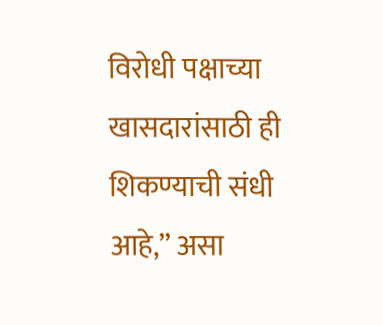विरोधी पक्षाच्या खासदारांसाठी ही शिकण्याची संधी आहे,” असा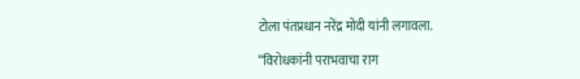टोला पंतप्रधान नरेंद्र मोदी यांनी लगावला.

“विरोधकांनी पराभवाचा राग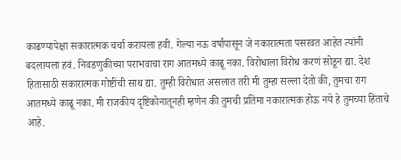काढण्यापेक्षा सकारात्मक चर्चा करायला हवी. गेल्या नऊ वर्षांपासून जे नकारात्मता पसरवत आहेत त्यांनी बदलायला हवं. निवडणुकीच्या पराभवाचा राग आतमध्ये काढू नका. विरोधाला विरोध करणं सोडून द्या. देश हितासाठी सकारात्मक गोष्टींची साथ द्या. तुम्ही विरोधात असलात तरी मी तुम्हा सल्ला देतो की, तुमचा राग आतमध्ये काढू नका. मी राजकीय दृष्टिकोनातूनही म्हणेन की तुमची प्रतिमा नकारात्मक होऊ नये हे तुमच्या हिताचे आहे.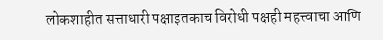लोकशाहीत सत्ताधारी पक्षाइतकाच विरोधी पक्षही महत्त्वाचा आणि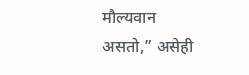मौल्यवान असतो,” असेही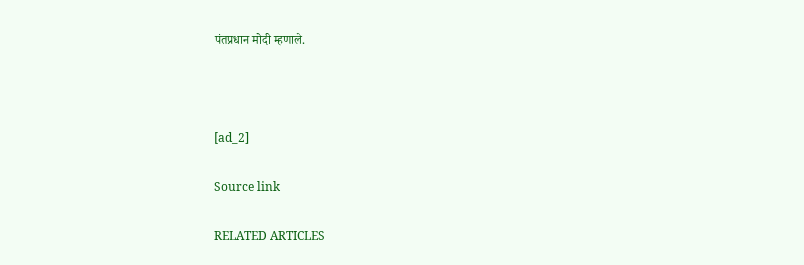पंतप्रधान मोदी म्हणाले.



[ad_2]

Source link

RELATED ARTICLES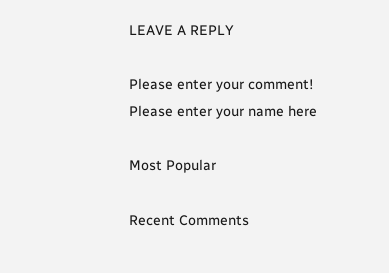LEAVE A REPLY

Please enter your comment!
Please enter your name here

Most Popular

Recent Comments